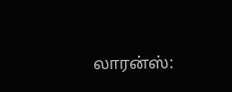லாரன்ஸ்: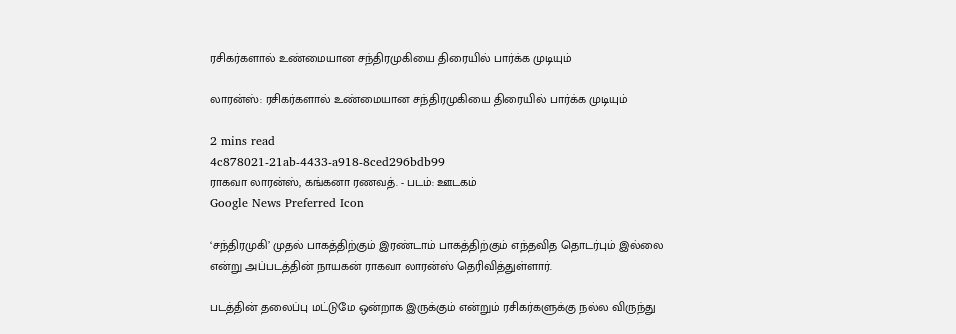ரசிகர்களால் உண்மையான சந்திரமுகியை திரையில் பார்க்க முடியும்

லாரன்ஸ்: ரசிகர்களால் உண்மையான சந்திரமுகியை திரையில் பார்க்க முடியும்

2 mins read
4c878021-21ab-4433-a918-8ced296bdb99
ராகவா லாரன்ஸ், கங்கனா ரணவத். - படம்: ஊடகம்
Google News Preferred Icon

‘சந்திரமுகி’ முதல் பாகத்திற்கும் இரண்டாம் பாகத்திற்கும் எந்தவித தொடர்பும் இல்லை என்று அப்படத்தின் நாயகன் ராகவா லாரன்ஸ் தெரிவித்துள்ளார்.

படத்தின் தலைப்பு மட்டுமே ஒன்றாக இருக்கும் என்றும் ரசிகர்களுக்கு நல்ல விருந்து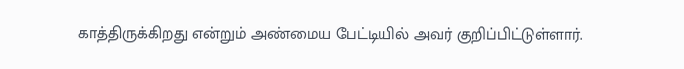காத்திருக்கிறது என்றும் அண்மைய பேட்டியில் அவர் குறிப்பிட்டுள்ளார்.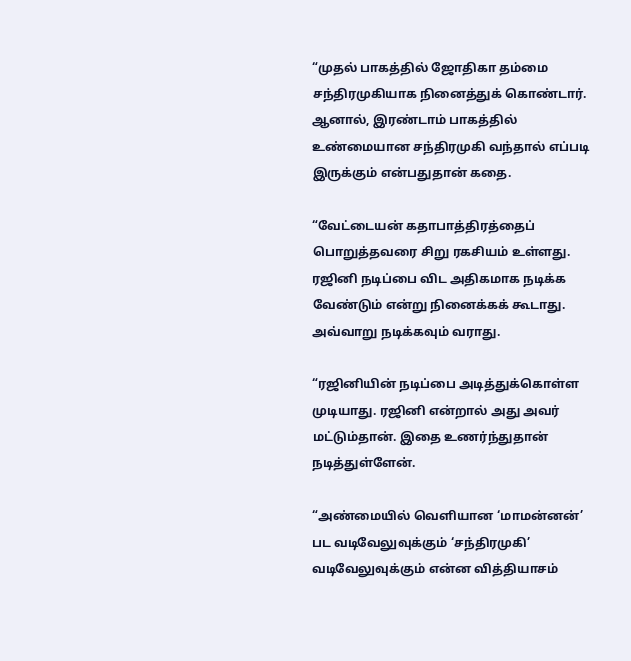“முதல் பாகத்தில் ஜோதிகா தம்மை சந்திரமுகியாக நினைத்துக் கொண்டார். ஆனால், இரண்டாம் பாகத்தில் உண்மையான சந்திரமுகி வந்தால் எப்படி இருக்கும் என்பதுதான் கதை.

“வேட்டையன் கதாபாத்திரத்தைப் பொறுத்தவரை சிறு ரகசியம் உள்ளது. ரஜினி நடிப்பை விட அதிகமாக நடிக்க வேண்டும் என்று நினைக்கக் கூடாது. அவ்வாறு நடிக்கவும் வராது.

“ரஜினியின் நடிப்பை அடித்துக்கொள்ள முடியாது. ரஜினி என்றால் அது அவர் மட்டும்தான். இதை உணர்ந்துதான் நடித்துள்ளேன்.

“அண்மையில் வெளியான ‘மாமன்னன்’ பட வடிவேலுவுக்கும் ‘சந்திரமுகி’ வடிவேலுவுக்கும் என்ன வித்தியாசம்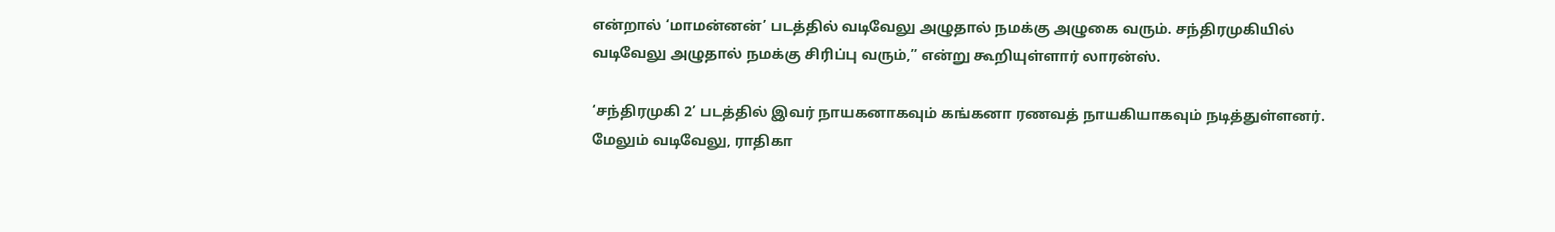என்றால் ‘மாமன்னன்’ படத்தில் வடிவேலு அழுதால் நமக்கு அழுகை வரும். சந்திரமுகியில் வடிவேலு அழுதால் நமக்கு சிரிப்பு வரும்,” என்று கூறியுள்ளார் லாரன்ஸ்.

‘சந்திரமுகி 2’ படத்தில் இவர் நாயகனாகவும் கங்கனா ரணவத் நாயகியாகவும் நடித்துள்ளனர். மேலும் வடிவேலு, ராதிகா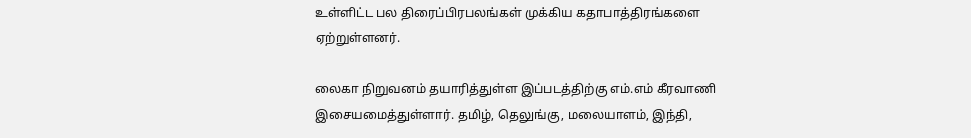உள்ளிட்ட பல திரைப்பிரபலங்கள் முக்கிய கதாபாத்திரங்களை ஏற்றுள்ளனர்.

லைகா நிறுவனம் தயாரித்துள்ள இப்படத்திற்கு எம்.எம் கீரவாணி இசையமைத்துள்ளார். தமிழ், தெலுங்கு, மலையாளம், இந்தி,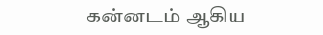கன்னடம் ஆகிய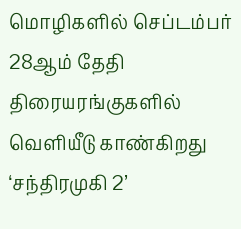மொழிகளில் செப்டம்பர் 28ஆம் தேதி திரையரங்குகளில் வெளியீடு காண்கிறது ‘சந்திரமுகி 2’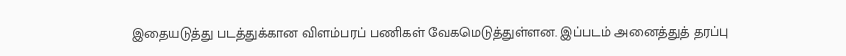இதையடுத்து படத்துக்கான விளம்பரப் பணிகள் வேகமெடுத்துள்ளன. இப்படம் அனைத்துத் தரப்பு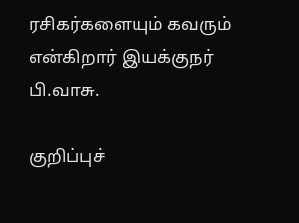ரசிகர்களையும் கவரும் என்கிறார் இயக்குநர் பி.வாசு.

குறிப்புச்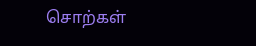சொற்கள்